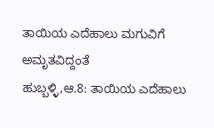ತಾಯಿಯ ಎದೆಹಾಲು ಮಗುವಿಗೆ ಅಮೃತವಿದ್ದಂತೆ
ಹುಬ್ಬಳ್ಳಿ,ಆ.8: ತಾಯಿಯ ಎದೆಹಾಲು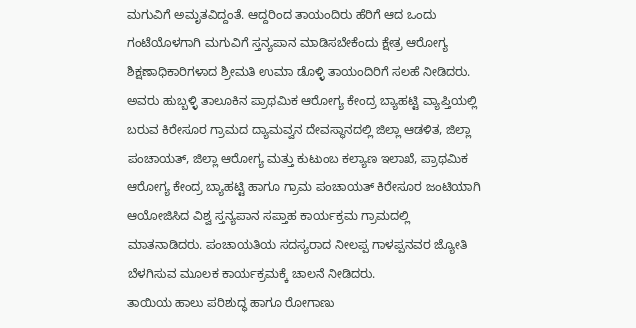ಮಗುವಿಗೆ ಅಮೃತವಿದ್ದಂತೆ. ಆದ್ದರಿಂದ ತಾಯಂದಿರು ಹೆರಿಗೆ ಆದ ಒಂದು ಗಂಟೆಯೊಳಗಾಗಿ ಮಗುವಿಗೆ ಸ್ತನ್ಯಪಾನ ಮಾಡಿಸಬೇಕೆಂದು ಕ್ಷೇತ್ರ ಆರೋಗ್ಯ ಶಿಕ್ಷಣಾಧಿಕಾರಿಗಳಾದ ಶ್ರೀಮತಿ ಉಮಾ ಡೊಳ್ಳಿ ತಾಯಂದಿರಿಗೆ ಸಲಹೆ ನೀಡಿದರು.
ಅವರು ಹುಬ್ಬಳ್ಳಿ ತಾಲೂಕಿನ ಪ್ರಾಥಮಿಕ ಆರೋಗ್ಯ ಕೇಂದ್ರ ಬ್ಯಾಹಟ್ಟಿ ವ್ಯಾಪ್ತಿಯಲ್ಲಿ ಬರುವ ಕಿರೇಸೂರ ಗ್ರಾಮದ ದ್ಯಾಮವ್ವನ ದೇವಸ್ಥಾನದಲ್ಲಿ ಜಿಲ್ಲಾ ಆಡಳಿತ, ಜಿಲ್ಲಾ ಪಂಚಾಯತ್, ಜಿಲ್ಲಾ ಆರೋಗ್ಯ ಮತ್ತು ಕುಟುಂಬ ಕಲ್ಯಾಣ ಇಲಾಖೆ, ಪ್ರಾಥಮಿಕ ಆರೋಗ್ಯ ಕೇಂದ್ರ ಬ್ಯಾಹಟ್ಟಿ ಹಾಗೂ ಗ್ರಾಮ ಪಂಚಾಯತ್ ಕಿರೇಸೂರ ಜಂಟಿಯಾಗಿ ಆಯೋಜಿಸಿದ ವಿಶ್ವ ಸ್ತನ್ಯಪಾನ ಸಪ್ತಾಹ ಕಾರ್ಯಕ್ರಮ ಗ್ರಾಮದಲ್ಲಿ ಮಾತನಾಡಿದರು. ಪಂಚಾಯತಿಯ ಸದಸ್ಯರಾದ ನೀಲಪ್ಪ ಗಾಳಪ್ಪನವರ ಜ್ಯೋತಿ ಬೆಳಗಿಸುವ ಮೂಲಕ ಕಾರ್ಯಕ್ರಮಕ್ಕೆ ಚಾಲನೆ ನೀಡಿದರು.
ತಾಯಿಯ ಹಾಲು ಪರಿಶುದ್ಧ ಹಾಗೂ ರೋಗಾಣು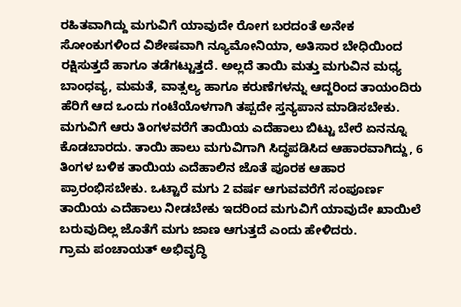ರಹಿತವಾಗಿದ್ದು ಮಗುವಿಗೆ ಯಾವುದೇ ರೋಗ ಬರದಂತೆ ಅನೇಕ ಸೋಂಕುಗಳಿಂದ ವಿಶೇಷವಾಗಿ ನ್ಯೂಮೋನಿಯಾ, ಅತಿಸಾರ ಬೇಧಿಯಿಂದ ರಕ್ಷಿಸುತ್ತದೆ ಹಾಗೂ ತಡೆಗಟ್ಟುತ್ತದೆ. ಅಲ್ಲದೆ ತಾಯಿ ಮತ್ತು ಮಗುವಿನ ಮಧ್ಯ ಬಾಂಧವ್ಯ, ಮಮತೆ, ವಾತ್ಸಲ್ಯ ಹಾಗೂ ಕರುಣೆಗಳನ್ನು ಆದ್ದರಿಂದ ತಾಯಂದಿರು ಹೆರಿಗೆ ಆದ ಒಂದು ಗಂಟೆಯೊಳಗಾಗಿ ತಪ್ಪದೇ ಸ್ತನ್ಯಪಾನ ಮಾಡಿಸಬೇಕು. ಮಗುವಿಗೆ ಆರು ತಿಂಗಳವರೆಗೆ ತಾಯಿಯ ಎದೆಹಾಲು ಬಿಟ್ಟು ಬೇರೆ ಏನನ್ನೂ ಕೊಡಬಾರದು. ತಾಯಿ ಹಾಲು ಮಗುವಿಗಾಗಿ ಸಿದ್ಧಪಡಿಸಿದ ಆಹಾರವಾಗಿದ್ದು, 6 ತಿಂಗಳ ಬಳಿಕ ತಾಯಿಯ ಎದೆಹಾಲಿನ ಜೊತೆ ಪೂರಕ ಆಹಾರ ಪ್ರಾರಂಭಿಸಬೇಕು. ಒಟ್ಟಾರೆ ಮಗು 2 ವರ್ಷ ಆಗುವವರೆಗೆ ಸಂಪೂರ್ಣ ತಾಯಿಯ ಎದೆಹಾಲು ನೀಡಬೇಕು ಇದರಿಂದ ಮಗುವಿಗೆ ಯಾವುದೇ ಖಾಯಿಲೆ ಬರುವುದಿಲ್ಲ ಜೊತೆಗೆ ಮಗು ಜಾಣ ಆಗುತ್ತದೆ ಎಂದು ಹೇಳಿದರು.
ಗ್ರಾಮ ಪಂಚಾಯತ್ ಅಭಿವೃದ್ಧಿ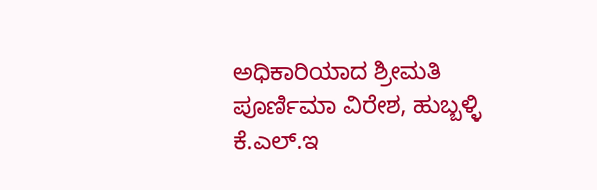ಅಧಿಕಾರಿಯಾದ ಶ್ರೀಮತಿ ಪೂರ್ಣಿಮಾ ವಿರೇಶ, ಹುಬ್ಬಳ್ಳಿ ಕೆ.ಎಲ್.ಇ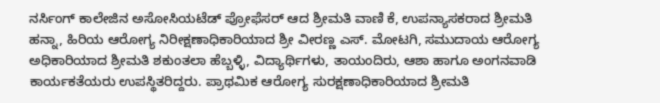ನರ್ಸಿಂಗ್ ಕಾಲೇಜಿನ ಅಸೋಸಿಯಟೆಡ್ ಪ್ರೋಫೆಸರ್ ಆದ ಶ್ರೀಮತಿ ವಾಣಿ ಕೆ, ಉಪನ್ಯಾಸಕರಾದ ಶ್ರೀಮತಿ ಹನ್ನಾ, ಹಿರಿಯ ಆರೋಗ್ಯ ನಿರೀಕ್ಷಣಾಧಿಕಾರಿಯಾದ ಶ್ರೀ ವೀರಣ್ಣ ಎಸ್. ಮೋಟಗಿ, ಸಮುದಾಯ ಆರೋಗ್ಯ ಅಧಿಕಾರಿಯಾದ ಶ್ರೀಮತಿ ಶಕುಂತಲಾ ಹೆಬ್ಬಳ್ಳಿ, ವಿದ್ಯಾರ್ಥಿಗಳು, ತಾಯಂದಿರು, ಆಶಾ ಹಾಗೂ ಅಂಗನವಾಡಿ ಕಾರ್ಯಕತೆಯರು ಉಪಸ್ಥಿತರಿದ್ದರು. ಪ್ರಾಥಮಿಕ ಆರೋಗ್ಯ ಸುರಕ್ಷಣಾಧಿಕಾರಿಯಾದ ಶ್ರೀಮತಿ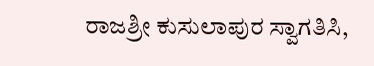ರಾಜಶ್ರೀ ಕುಸುಲಾಪುರ ಸ್ವಾಗತಿಸಿ,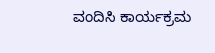ವಂದಿಸಿ ಕಾರ್ಯಕ್ರಮ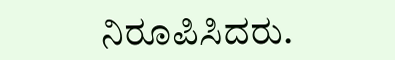ನಿರೂಪಿಸಿದರು.